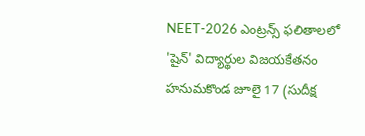NEET-2026 ఎంట్రన్స్ ఫలితాలలో 'షైన్' విద్యార్థుల విజయకేతనం
హనుమకొండ జూలై 17 (సుదీక్ష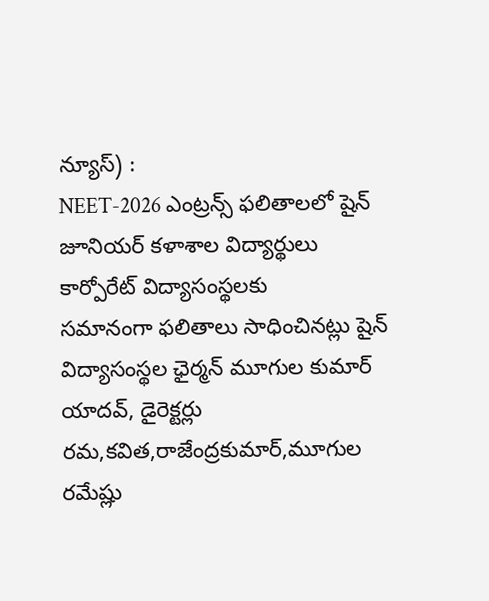న్యూస్) :
NEET-2026 ఎంట్రన్స్ ఫలితాలలో షైన్ జూనియర్ కళాశాల విద్యార్థులు కార్పోరేట్ విద్యాసంస్థలకు
సమానంగా ఫలితాలు సాధించినట్లు షైన్ విద్యాసంస్థల ఛైర్మన్ మూగుల కుమార్ యాదవ్, డైరెక్టర్లు రమ,కవిత,రాజేంద్రకుమార్,మూగుల రమేష్లు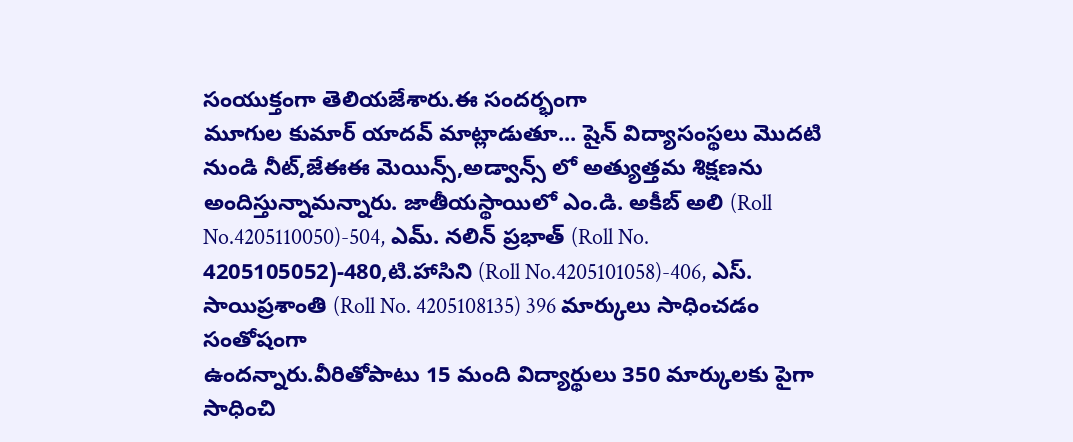సంయుక్తంగా తెలియజేశారు.ఈ సందర్భంగా
మూగుల కుమార్ యాదవ్ మాట్లాడుతూ... షైన్ విద్యాసంస్థలు మొదటి నుండి నీట్,జేఈఈ మెయిన్స్,అడ్వాన్స్ లో అత్యుత్తమ శిక్షణను అందిస్తున్నామన్నారు. జాతీయస్థాయిలో ఎం.డి. అకీబ్ అలి (Roll No.4205110050)-504, ఎమ్. నలిన్ ప్రభాత్ (Roll No. 4205105052)-480,టి.హాసిని (Roll No.4205101058)-406, ఎస్. సాయిప్రశాంతి (Roll No. 4205108135) 396 మార్కులు సాధించడం సంతోషంగా
ఉందన్నారు.వీరితోపాటు 15 మంది విద్యార్థులు 350 మార్కులకు పైగా సాధించి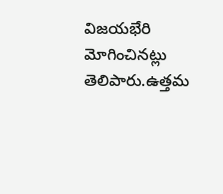విజయభేరి మోగించినట్లు
తెలిపారు.ఉత్తమ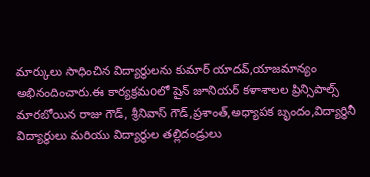మార్కులు సాధించిన విద్యార్థులను కుమార్ యాదవ్,యాజమాన్యం అభినందించారు.ఈ కార్యక్రమoలో షైన్ జూనియర్ కళాశాలల ప్రిన్సిపాల్స్ మారబోయిన రాజు గౌడ్, శ్రీనివాస్ గౌడ్,ప్రశాంత్,అధ్యాపక బృందం,విద్యార్థినీ విద్యార్థులు మరియు విద్యార్థుల తల్లిదండ్రులు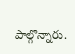పాల్గొన్నారు.